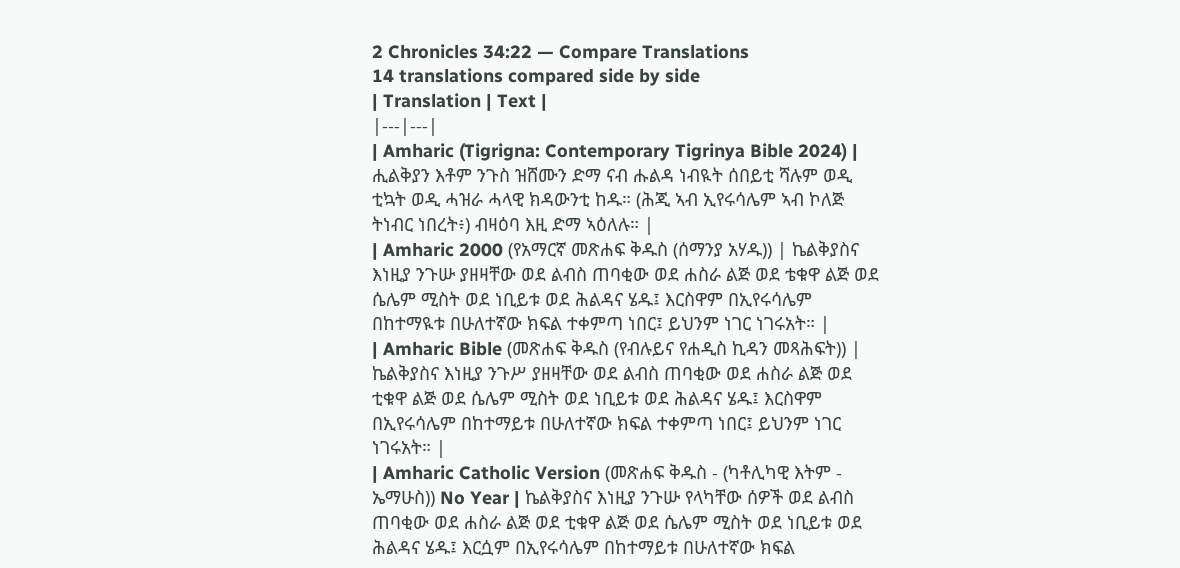2 Chronicles 34:22 — Compare Translations
14 translations compared side by side
| Translation | Text |
|---|---|
| Amharic (Tigrigna: Contemporary Tigrinya Bible 2024) | ሒልቅያን እቶም ንጉስ ዝሸሙን ድማ ናብ ሑልዳ ነብዪት ሰበይቲ ሻሉም ወዲ ቲኳት ወዲ ሓዝራ ሓላዊ ክዳውንቲ ከዱ። (ሕጂ ኣብ ኢየሩሳሌም ኣብ ኮለጅ ትነብር ነበረት፥) ብዛዕባ እዚ ድማ ኣዕለሉ። |
| Amharic 2000 (የአማርኛ መጽሐፍ ቅዱስ (ሰማንያ አሃዱ)) | ኬልቅያስና እነዚያ ንጉሡ ያዘዛቸው ወደ ልብስ ጠባቂው ወደ ሐስራ ልጅ ወደ ቴቁዋ ልጅ ወደ ሴሌም ሚስት ወደ ነቢይቱ ወደ ሕልዳና ሄዱ፤ እርስዋም በኢየሩሳሌም በከተማዪቱ በሁለተኛው ክፍል ተቀምጣ ነበር፤ ይህንም ነገር ነገሩአት። |
| Amharic Bible (መጽሐፍ ቅዱስ (የብሉይና የሐዲስ ኪዳን መጻሕፍት)) | ኬልቅያስና እነዚያ ንጉሥ ያዘዛቸው ወደ ልብስ ጠባቂው ወደ ሐስራ ልጅ ወደ ቲቁዋ ልጅ ወደ ሴሌም ሚስት ወደ ነቢይቱ ወደ ሕልዳና ሄዱ፤ እርስዋም በኢየሩሳሌም በከተማይቱ በሁለተኛው ክፍል ተቀምጣ ነበር፤ ይህንም ነገር ነገሩአት። |
| Amharic Catholic Version (መጽሐፍ ቅዱስ - (ካቶሊካዊ እትም - ኤማሁስ)) No Year | ኬልቅያስና እነዚያ ንጉሡ የላካቸው ሰዎች ወደ ልብስ ጠባቂው ወደ ሐስራ ልጅ ወደ ቲቁዋ ልጅ ወደ ሴሌም ሚስት ወደ ነቢይቱ ወደ ሕልዳና ሄዱ፤ እርሷም በኢየሩሳሌም በከተማይቱ በሁለተኛው ክፍል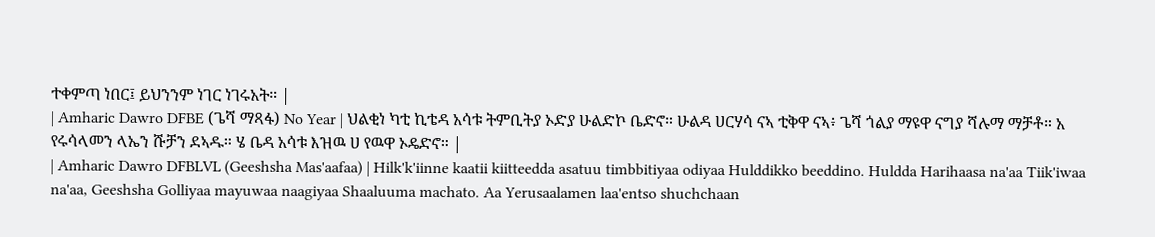ተቀምጣ ነበር፤ ይህንንም ነገር ነገሩአት። |
| Amharic Dawro DFBE (ጌሻ ማጻፋ) No Year | ህልቂነ ካቲ ኪቴዳ አሳቱ ትምቢትያ ኦድያ ሁልድኮ ቤድኖ። ሁልዳ ሀርሃሳ ናኣ ቲቅዋ ናኣ፥ ጌሻ ጎልያ ማዩዋ ናግያ ሻሉማ ማቻቶ። አ የሩሳላመን ላኤን ሹቻን ደኣዱ። ሄ ቤዳ አሳቱ እዝዉ ሀ የዉዋ ኦዴድኖ። |
| Amharic Dawro DFBLVL (Geeshsha Mas'aafaa) | Hilk'k'iinne kaatii kiitteedda asatuu timbbitiyaa odiyaa Hulddikko beeddino. Huldda Harihaasa na'aa Tiik'iwaa na'aa, Geeshsha Golliyaa mayuwaa naagiyaa Shaaluuma machato. Aa Yerusaalamen laa'entso shuchchaan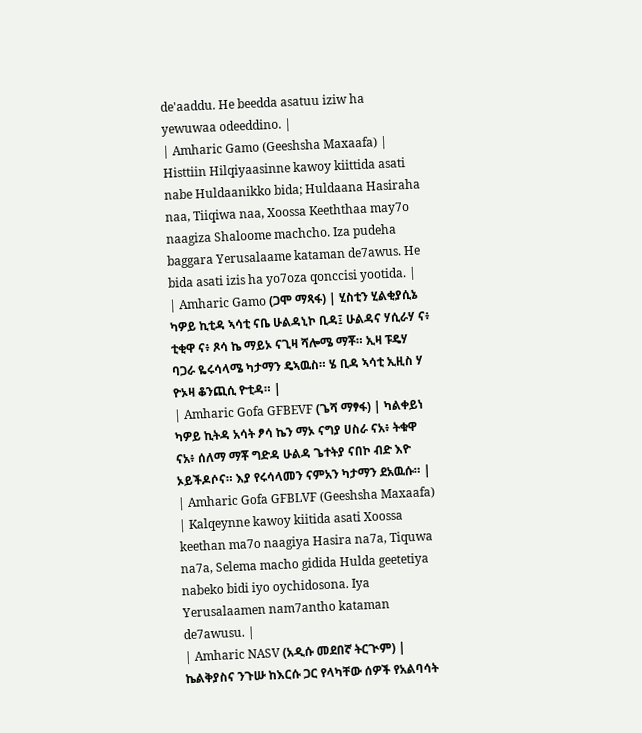de'aaddu. He beedda asatuu iziw ha yewuwaa odeeddino. |
| Amharic Gamo (Geeshsha Maxaafa) | Histtiin Hilqiyaasinne kawoy kiittida asati nabe Huldaanikko bida; Huldaana Hasiraha naa, Tiiqiwa naa, Xoossa Keeththaa may7o naagiza Shaloome machcho. Iza pudeha baggara Yerusalaame kataman de7awus. He bida asati izis ha yo7oza qonccisi yootida. |
| Amharic Gamo (ጋሞ ማጻፋ) | ሂስቲን ሂልቂያሲኔ ካዎይ ኪቲዳ ኣሳቲ ናቤ ሁልዳኒኮ ቢዳ፤ ሁልዳና ሃሲራሃ ና፥ ቲቂዋ ና፥ ጾሳ ኬ ማይኦ ናጊዛ ሻሎሜ ማቾ። ኢዛ ፑዴሃ ባጋራ ዬሩሳላሜ ካታማን ዴኣዉስ። ሄ ቢዳ ኣሳቲ ኢዚስ ሃ ዮኦዛ ቆንጪሲ ዮቲዳ። |
| Amharic Gofa GFBEVF (ጌሻ ማፃፋ) | ካልቀይነ ካዎይ ኪትዳ አሳት ፆሳ ኬን ማኦ ናግያ ሀስራ ናአ፥ ትቁዋ ናአ፥ ሰለማ ማቾ ግድዳ ሁልዳ ጌተትያ ናበኮ ብድ እዮ ኦይችዶሶና። እያ የሩሳላመን ናምአን ካታማን ደአዉሱ። |
| Amharic Gofa GFBLVF (Geeshsha Maxaafa) | Kalqeynne kawoy kiitida asati Xoossa keethan ma7o naagiya Hasira na7a, Tiquwa na7a, Selema macho gidida Hulda geetetiya nabeko bidi iyo oychidosona. Iya Yerusalaamen nam7antho kataman de7awusu. |
| Amharic NASV (አዲሱ መደበኛ ትርጒም) | ኬልቅያስና ንጉሡ ከእርሱ ጋር የላካቸው ሰዎች የአልባሳት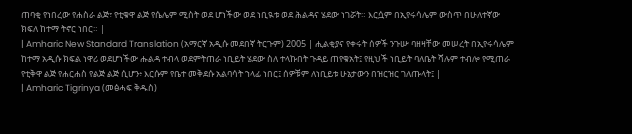ጠባቂ የነበረው የሐስራ ልጅ፣ የቲቁዋ ልጅ የሴሌም ሚስት ወደ ሆነችው ወደ ነቢዪቱ ወደ ሕልዳና ሄደው ነገሯት። እርሷም በኢየሩሳሌም ውስጥ በሁለተኛው ክፍለ ከተማ ትኖር ነበር። |
| Amharic New Standard Translation (አማርኛ አዲሱ መደበኛ ትርጉም) 2005 | ሒልቂያና የቀሩት ሰዎች ንጉሡ ባዘዛቸው መሠረት በኢየሩሳሌም ከተማ አዲሱ ክፍል ነዋሪ ወደሆነችው ሑልዳ ተብላ ወደምትጠራ ነቢይት ሄደው ስለ ተላኩበት ጉዳይ ጠየቁአት፤ የዚህች ነቢይት ባለቤት ሻሉም ተብሎ የሚጠራ የቲቅዋ ልጅ የሐርሐስ የልጅ ልጅ ሲሆን፥ እርሱም የቤተ መቅደሱ አልባሳት ኀላፊ ነበር፤ ሰዎቹም ለነቢይቱ ሁኔታውን በዝርዝር ገለጡላት፤ |
| Amharic Tigrinya (መፅሓፍ ቅዱስ)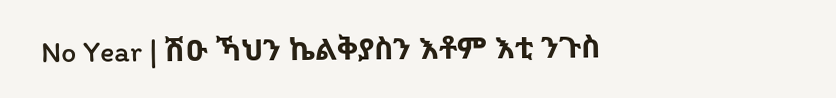No Year | ሽዑ ኻህን ኬልቅያስን እቶም እቲ ንጉስ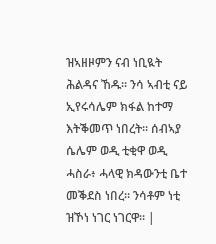ዝኣዘዞምን ናብ ነቢዪት ሕልዳና ኸዱ። ንሳ ኣብቲ ናይ ኢየሩሳሌም ክፋል ከተማ እትቕመጥ ነበረት። ሰብኣያ ሴሌም ወዲ ቲቂዋ ወዲ ሓስራ፥ ሓላዊ ክዳውንቲ ቤተ መቕደስ ነበረ። ንሳቶም ነቲ ዝኾነ ነገር ነገርዋ። |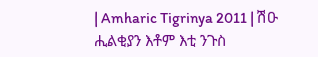| Amharic Tigrinya 2011 | ሽዑ ሒልቂያን እቶም እቲ ንጉስ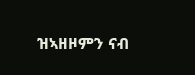ዝኣዘዞምን ናብ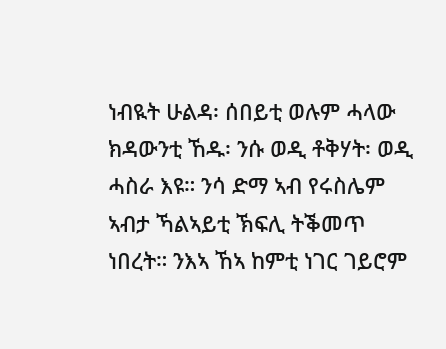ነብዪት ሁልዳ፡ ሰበይቲ ወሉም ሓላው ክዳውንቲ ኸዱ፡ ንሱ ወዲ ቶቅሃት፡ ወዲ ሓስራ እዩ። ንሳ ድማ ኣብ የሩስሌም ኣብታ ኻልኣይቲ ኽፍሊ ትቕመጥ ነበረት። ንእኣ ኸኣ ከምቲ ነገር ገይሮም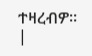ተዛረብዎ። |